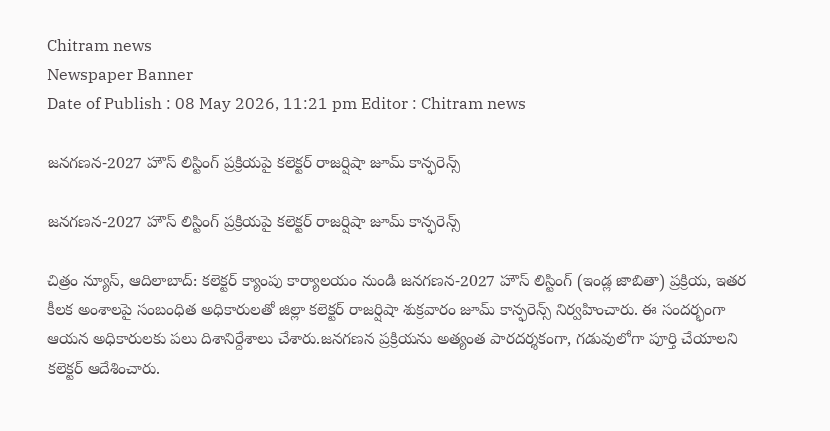Chitram news
Newspaper Banner
Date of Publish : 08 May 2026, 11:21 pm Editor : Chitram news

జనగణన-2027 హౌస్ లిస్టింగ్ ప్రక్రియపై కలెక్టర్ రాజర్షిషా జూమ్ కాన్ఫరెన్స్

జనగణన-2027 హౌస్ లిస్టింగ్ ప్రక్రియపై కలెక్టర్ రాజర్షిషా జూమ్ కాన్ఫరెన్స్

చిత్రం న్యూస్, ఆదిలాబాద్: కలెక్టర్ క్యాంపు కార్యాలయం నుండి జనగణన-2027 హౌస్ లిస్టింగ్ (ఇండ్ల జాబితా) ప్రక్రియ, ఇతర కీలక అంశాలపై సంబంధిత అధికారులతో జిల్లా కలెక్టర్ రాజర్షిషా శుక్రవారం జూమ్ కాన్ఫరెన్స్ నిర్వహించారు. ఈ సందర్భంగా ఆయన అధికారులకు పలు దిశానిర్దేశాలు చేశారు.జనగణన ప్రక్రియను అత్యంత పారదర్శకంగా, గడువులోగా పూర్తి చేయాలని కలెక్టర్ ఆదేశించారు.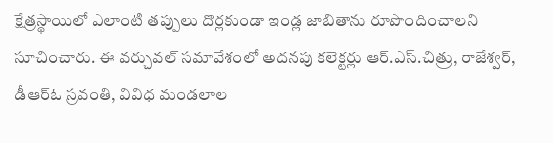క్షేత్రస్థాయిలో ఎలాంటి తప్పులు దొర్లకుండా ఇండ్ల జాబితాను రూపొందించాలని సూచించారు. ఈ వర్చువల్ సమావేశంలో అదనపు కలెక్టర్లు ఆర్.ఎస్.చిత్రు, రాజేశ్వర్, డీఆర్ఓ స్రవంతి, వివిధ మండలాల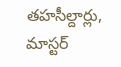తహసీల్దార్లు, మాస్టర్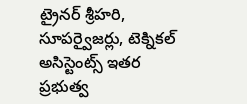ట్రైనర్ శ్రీహరి, సూపర్వైజర్లు, టెక్నికల్ అసిస్టెంట్స్ ఇతర ప్రభుత్వ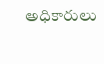అధికారులు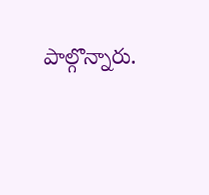పాల్గొన్నారు.